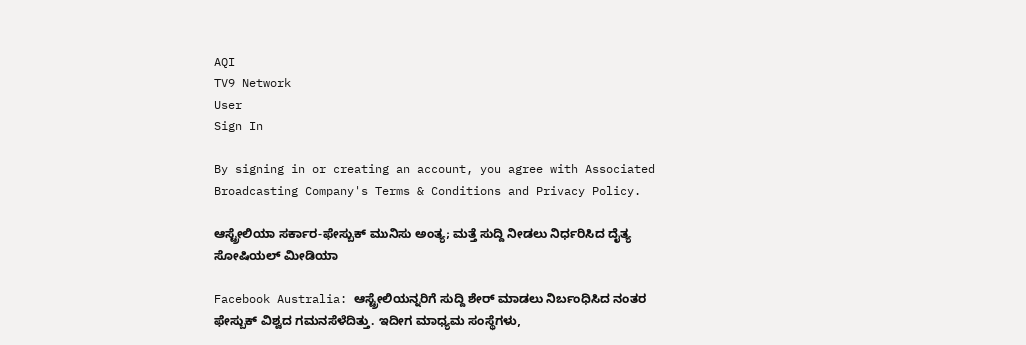AQI
TV9 Network
User
Sign In

By signing in or creating an account, you agree with Associated Broadcasting Company's Terms & Conditions and Privacy Policy.

ಆಸ್ಟ್ರೇಲಿಯಾ ಸರ್ಕಾರ-ಫೇಸ್ಬುಕ್ ಮುನಿಸು ಅಂತ್ಯ; ಮತ್ತೆ ಸುದ್ದಿ ನೀಡಲು ನಿರ್ಧರಿಸಿದ ದೈತ್ಯ ಸೋಷಿಯಲ್ ಮೀಡಿಯಾ

Facebook Australia: ಆಸ್ಟ್ರೇಲಿಯನ್ನರಿಗೆ ಸುದ್ದಿ ಶೇರ್ ಮಾಡಲು ನಿರ್ಬಂಧಿಸಿದ ನಂತರ ಫೇಸ್ಬುಕ್ ವಿಶ್ವದ ಗಮನಸೆಳೆದಿತ್ತು. ಇದೀಗ ಮಾಧ್ಯಮ ಸಂಸ್ಥೆಗಳು,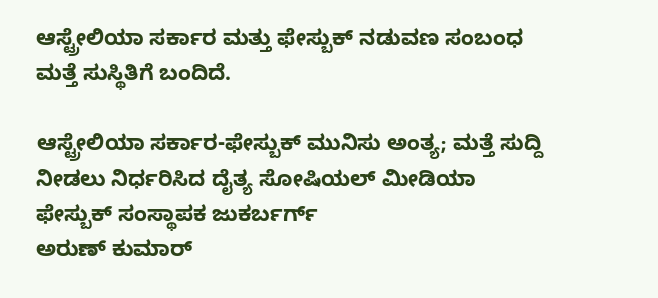ಆಸ್ಟ್ರೇಲಿಯಾ ಸರ್ಕಾರ ಮತ್ತು ಫೇಸ್ಬುಕ್ ನಡುವಣ ಸಂಬಂಧ ಮತ್ತೆ ಸುಸ್ಥಿತಿಗೆ ಬಂದಿದೆ.

ಆಸ್ಟ್ರೇಲಿಯಾ ಸರ್ಕಾರ-ಫೇಸ್ಬುಕ್ ಮುನಿಸು ಅಂತ್ಯ; ಮತ್ತೆ ಸುದ್ದಿ ನೀಡಲು ನಿರ್ಧರಿಸಿದ ದೈತ್ಯ ಸೋಷಿಯಲ್ ಮೀಡಿಯಾ
ಫೇಸ್ಬುಕ್ ಸಂಸ್ಥಾಪಕ ಜುಕರ್ಬರ್ಗ್
ಅರುಣ್ ಕುಮಾರ್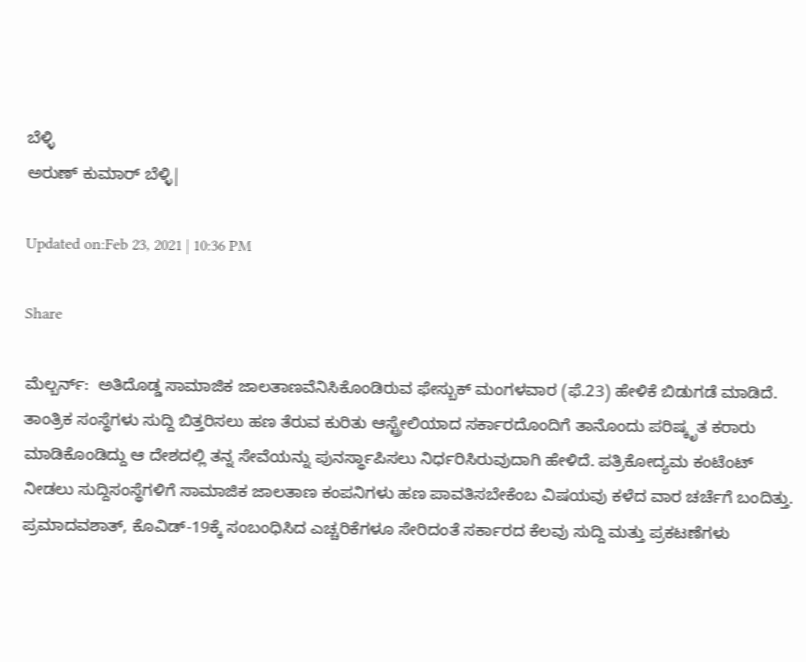ಬೆಳ್ಳಿ
ಅರುಣ್ ಕುಮಾರ್ ಬೆಳ್ಳಿ|

Updated on:Feb 23, 2021 | 10:36 PM

Share

ಮೆಲ್ಬರ್ನ್:  ಅತಿದೊಡ್ಡ ಸಾಮಾಜಿಕ ಜಾಲತಾಣವೆನಿಸಿಕೊಂಡಿರುವ ಫೇಸ್ಬುಕ್ ಮಂಗಳವಾರ (ಫೆ.23) ಹೇಳಿಕೆ ಬಿಡುಗಡೆ ಮಾಡಿದೆ. ತಾಂತ್ರಿಕ ಸಂಸ್ಥೆಗಳು ಸುದ್ದಿ ಬಿತ್ತರಿಸಲು ಹಣ ತೆರುವ ಕುರಿತು ಆಸ್ಟ್ರೇಲಿಯಾದ ಸರ್ಕಾರದೊಂದಿಗೆ ತಾನೊಂದು ಪರಿಷ್ಕೃತ ಕರಾರು ಮಾಡಿಕೊಂಡಿದ್ದು ಆ ದೇಶದಲ್ಲಿ ತನ್ನ ಸೇವೆಯನ್ನು ಪುನರ್ಸ್ಥಾಪಿಸಲು ನಿರ್ಧರಿಸಿರುವುದಾಗಿ ಹೇಳಿದೆ. ಪತ್ರಿಕೋದ್ಯಮ ಕಂಟೆಂಟ್ ನೀಡಲು ಸುದ್ದಿಸಂಸ್ಥೆಗಳಿಗೆ ಸಾಮಾಜಿಕ ಜಾಲತಾಣ ಕಂಪನಿಗಳು ಹಣ ಪಾವತಿಸಬೇಕೆಂಬ ವಿಷಯವು ಕಳೆದ ವಾರ ಚರ್ಚೆಗೆ ಬಂದಿತ್ತು. ಪ್ರಮಾದವಶಾತ್, ಕೊವಿಡ್-19ಕ್ಕೆ ಸಂಬಂಧಿಸಿದ ಎಚ್ಚರಿಕೆಗಳೂ ಸೇರಿದಂತೆ ಸರ್ಕಾರದ ಕೆಲವು ಸುದ್ದಿ ಮತ್ತು ಪ್ರಕಟಣೆಗಳು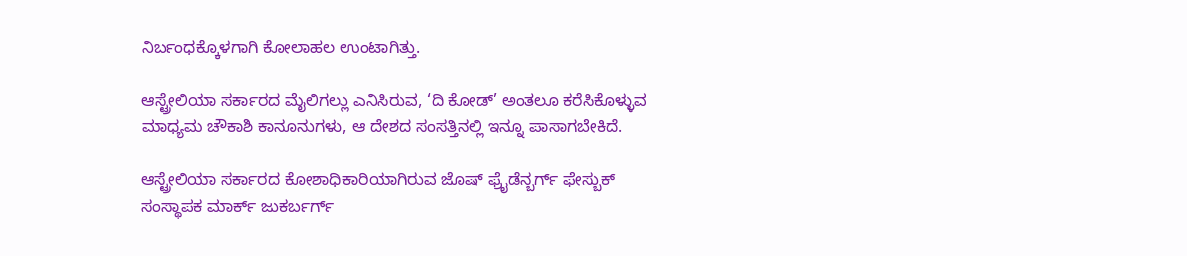ನಿರ್ಬಂಧಕ್ಕೊಳಗಾಗಿ ಕೋಲಾಹಲ ಉಂಟಾಗಿತ್ತು.

ಆಸ್ಟ್ರೇಲಿಯಾ ಸರ್ಕಾರದ ಮೈಲಿಗಲ್ಲು ಎನಿಸಿರುವ, ‘ದಿ ಕೋಡ್’ ಅಂತಲೂ ಕರೆಸಿಕೊಳ್ಳುವ ಮಾಧ್ಯಮ ಚೌಕಾಶಿ ಕಾನೂನುಗಳು, ಆ ದೇಶದ ಸಂಸತ್ತಿನಲ್ಲಿ ಇನ್ನೂ ಪಾಸಾಗಬೇಕಿದೆ.

ಆಸ್ಟ್ರೇಲಿಯಾ ಸರ್ಕಾರದ ಕೋಶಾಧಿಕಾರಿಯಾಗಿರುವ ಜೊಷ್ ಫ್ರೈಡೆನ್ಬರ್ಗ್ ಫೇಸ್ಬುಕ್ ಸಂಸ್ಥಾಪಕ ಮಾರ್ಕ್ ಜುಕರ್ಬರ್ಗ್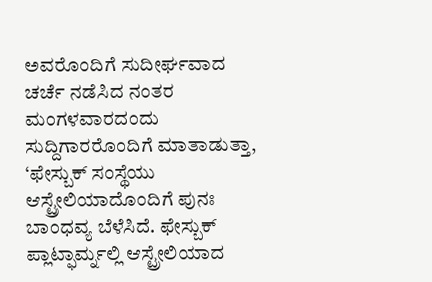ಅವರೊಂದಿಗೆ ಸುದೀರ್ಘವಾದ ಚರ್ಚೆ ನಡೆಸಿದ ನಂತರ ಮಂಗಳವಾರದಂದು ಸುದ್ದಿಗಾರರೊಂದಿಗೆ ಮಾತಾಡುತ್ತಾ, ‘ಫೇಸ್ಬುಕ್ ಸಂಸ್ಥೆಯು ಆಸ್ಟ್ರೇಲಿಯಾದೊಂದಿಗೆ ಪುನಃ ಬಾಂಧವ್ಯ ಬೆಳೆಸಿದೆ. ಫೇಸ್ಬುಕ್ ಪ್ಲಾಟ್ಫಾರ್ಮ್ನಲ್ಲಿ ಆಸ್ಟ್ರೇಲಿಯಾದ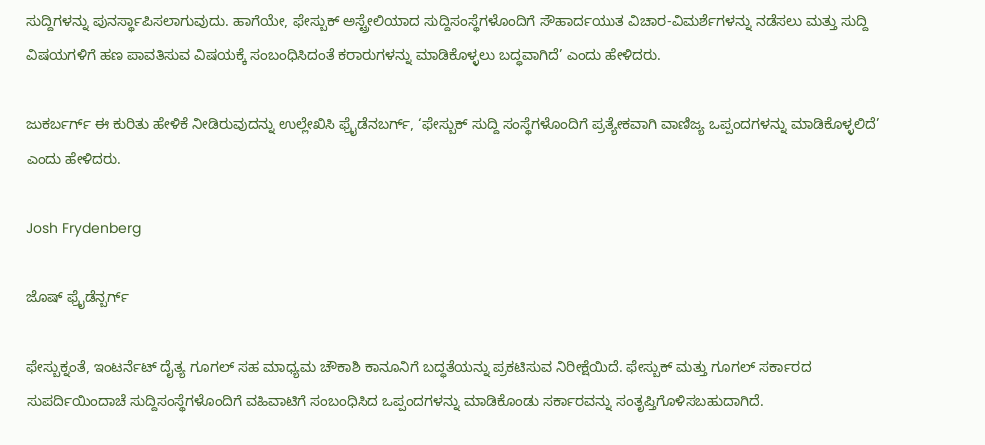ಸುದ್ದಿಗಳನ್ನು ಪುನರ್ಸ್ಥಾಪಿಸಲಾಗುವುದು. ಹಾಗೆಯೇ, ಫೇಸ್ಬುಕ್ ಅಸ್ಟ್ರೇಲಿಯಾದ ಸುದ್ದಿಸಂಸ್ಥೆಗಳೊಂದಿಗೆ ಸೌಹಾರ್ದಯುತ ವಿಚಾರ-ವಿಮರ್ಶೆಗಳನ್ನು ನಡೆಸಲು ಮತ್ತು ಸುದ್ದಿ ವಿಷಯಗಳಿಗೆ ಹಣ ಪಾವತಿಸುವ ವಿಷಯಕ್ಕೆ ಸಂಬಂಧಿಸಿದಂತೆ ಕರಾರುಗಳನ್ನು ಮಾಡಿಕೊಳ್ಳಲು ಬದ್ಧವಾಗಿದೆ’ ಎಂದು ಹೇಳಿದರು.

ಜುಕರ್ಬರ್ಗ್ ಈ ಕುರಿತು ಹೇಳಿಕೆ ನೀಡಿರುವುದನ್ನು ಉಲ್ಲೇಖಿಸಿ ಫ್ರೈಡೆನಬರ್ಗ್, ‘ಫೇಸ್ಬುಕ್ ಸುದ್ದಿ ಸಂಸ್ಥೆಗಳೊಂದಿಗೆ ಪ್ರತ್ಯೇಕವಾಗಿ ವಾಣಿಜ್ಯ ಒಪ್ಪಂದಗಳನ್ನು ಮಾಡಿಕೊಳ್ಳಲಿದೆ’ ಎಂದು ಹೇಳಿದರು.

Josh Frydenberg

ಜೊಷ್ ಫ್ರೈಡೆನ್ಬರ್ಗ್

ಫೇಸ್ಬುಕ್ನಂತೆ, ಇಂಟರ್ನೆಟ್ ದೈತ್ಯ ಗೂಗಲ್ ಸಹ ಮಾಧ್ಯಮ ಚೌಕಾಶಿ ಕಾನೂನಿಗೆ ಬದ್ಧತೆಯನ್ನು ಪ್ರಕಟಿಸುವ ನಿರೀಕ್ಷೆಯಿದೆ. ಫೇಸ್ಬುಕ್ ಮತ್ತು ಗೂಗಲ್ ಸರ್ಕಾರದ ಸುಪರ್ದಿಯಿಂದಾಚೆ ಸುದ್ದಿಸಂಸ್ಥೆಗಳೊಂದಿಗೆ ವಹಿವಾಟಿಗೆ ಸಂಬಂಧಿಸಿದ ಒಪ್ಪಂದಗಳನ್ನು ಮಾಡಿಕೊಂಡು ಸರ್ಕಾರವನ್ನು ಸಂತೃಪ್ತಿಗೊಳಿಸಬಹುದಾಗಿದೆ.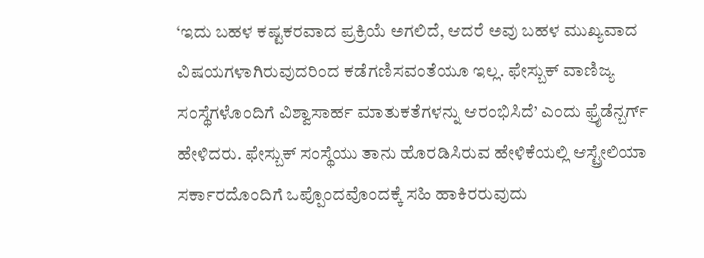‘ಇದು ಬಹಳ ಕಷ್ಟಕರವಾದ ಪ್ರಕ್ರಿಯೆ ಅಗಲಿದೆ, ಆದರೆ ಅವು ಬಹಳ ಮುಖ್ಯವಾದ ವಿಷಯಗಳಾಗಿರುವುದರಿಂದ ಕಡೆಗಣಿಸವಂತೆಯೂ ಇಲ್ಲ. ಫೇಸ್ಬುಕ್ ವಾಣಿಜ್ಯ ಸಂಸ್ಥೆಗಳೊಂದಿಗೆ ವಿಶ್ವಾಸಾರ್ಹ ಮಾತುಕತೆಗಳನ್ನು ಆರಂಭಿಸಿದೆ’ ಎಂದು ಫ್ರೈಡೆನ್ಬರ್ಗ್ ಹೇಳಿದರು. ಫೇಸ್ಬುಕ್ ಸಂಸ್ಥೆಯು ತಾನು ಹೊರಡಿಸಿರುವ ಹೇಳಿಕೆಯಲ್ಲಿ ಆಸ್ಟ್ರೇಲಿಯಾ ಸರ್ಕಾರದೊಂದಿಗೆ ಒಪ್ಪೊಂದವೊಂದಕ್ಕೆ ಸಹಿ ಹಾಕಿರರುವುದು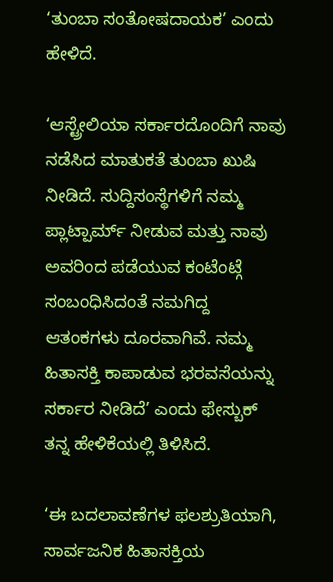‘ತುಂಬಾ ಸಂತೋಷದಾಯಕ’ ಎಂದು ಹೇಳಿದೆ.

‘ಆಸ್ಟ್ರೇಲಿಯಾ ಸರ್ಕಾರದೊಂದಿಗೆ ನಾವು ನಡೆಸಿದ ಮಾತುಕತೆ ತುಂಬಾ ಖುಷಿ ನೀಡಿದೆ. ಸುದ್ದಿಸಂಸ್ಥೆಗಳಿಗೆ ನಮ್ಮ ಪ್ಲಾಟ್ಪಾರ್ಮ್ ನೀಡುವ ಮತ್ತು ನಾವು ಅವರಿಂದ ಪಡೆಯುವ ಕಂಟೆಂಟ್ಗೆ ಸಂಬಂಧಿಸಿದಂತೆ ನಮಗಿದ್ದ ಆತಂಕಗಳು ದೂರವಾಗಿವೆ. ನಮ್ಮ ಹಿತಾಸಕ್ತಿ ಕಾಪಾಡುವ ಭರವಸೆಯನ್ನು ಸರ್ಕಾರ ನೀಡಿದೆ’ ಎಂದು ಫೇಸ್ಬುಕ್ ತನ್ನ ಹೇಳಿಕೆಯಲ್ಲಿ ತಿಳಿಸಿದೆ.

‘ಈ ಬದಲಾವಣೆಗಳ ಫಲಶ್ರುತಿಯಾಗಿ, ಸಾರ್ವಜನಿಕ ಹಿತಾಸಕ್ತಿಯ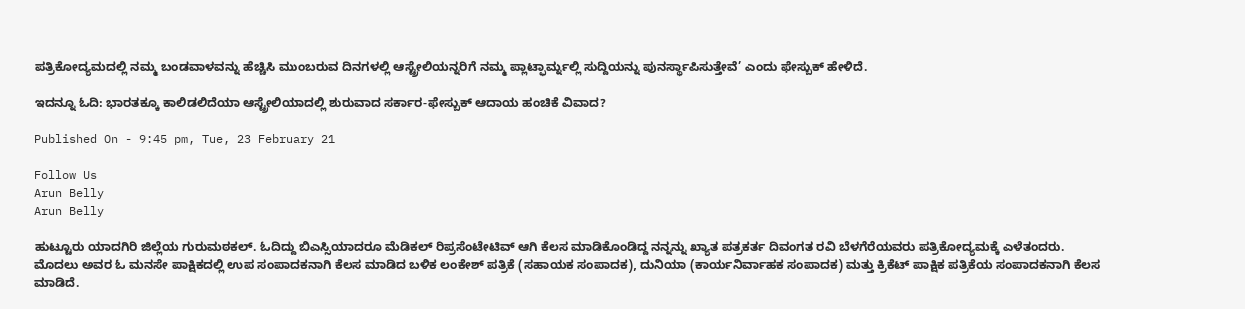ಪತ್ರಿಕೋದ್ಯಮದಲ್ಲಿ ನಮ್ಮ ಬಂಡವಾಳವನ್ನು ಹೆಚ್ಚಿಸಿ ಮುಂಬರುವ ದಿನಗಳಲ್ಲಿ ಆಸ್ಟ್ರೇಲಿಯನ್ನರಿಗೆ ನಮ್ಮ ಪ್ಲಾಟ್ಫಾರ್ಮ್ನಲ್ಲಿ ಸುದ್ದಿಯನ್ನು ಪುನರ್ಸ್ಥಾಪಿಸುತ್ತೇವೆ’ ಎಂದು ಫೇಸ್ಬುಕ್ ಹೇಳಿದೆ.

ಇದನ್ನೂ ಓದಿ: ಭಾರತಕ್ಕೂ ಕಾಲಿಡಲಿದೆಯಾ ಆಸ್ಟ್ರೇಲಿಯಾದಲ್ಲಿ ಶುರುವಾದ ಸರ್ಕಾರ-ಫೇಸ್ಬುಕ್ ಆದಾಯ ಹಂಚಿಕೆ ವಿವಾದ?

Published On - 9:45 pm, Tue, 23 February 21

Follow Us
Arun Belly
Arun Belly

ಹುಟ್ಟೂರು ಯಾದಗಿರಿ ಜಿಲ್ಲೆಯ ಗುರುಮಠಕಲ್. ಓದಿದ್ದು ಬಿಎಸ್ಸಿಯಾದರೂ ಮೆಡಿಕಲ್ ರಿಪ್ರಸೆಂಟೇಟಿವ್ ಆಗಿ ಕೆಲಸ ಮಾಡಿಕೊಂಡಿದ್ದ ನನ್ನನ್ನು ಖ್ಯಾತ ಪತ್ರಕರ್ತ ದಿವಂಗತ ರವಿ ಬೆಳಗೆರೆಯವರು ಪತ್ರಿಕೋದ್ಯಮಕ್ಕೆ ಎಳೆತಂದರು. ಮೊದಲು ಅವರ ಓ ಮನಸೇ ಪಾಕ್ಷಿಕದಲ್ಲಿ ಉಪ ಸಂಪಾದಕನಾಗಿ ಕೆಲಸ ಮಾಡಿದ ಬಳಿಕ ಲಂಕೇಶ್ ಪತ್ರಿಕೆ (ಸಹಾಯಕ ಸಂಪಾದಕ), ದುನಿಯಾ (ಕಾರ್ಯನಿರ್ವಾಹಕ ಸಂಪಾದಕ) ಮತ್ತು ಕ್ರಿಕೆಟ್ ಪಾಕ್ಷಿಕ ಪತ್ರಿಕೆಯ ಸಂಪಾದಕನಾಗಿ ಕೆಲಸ ಮಾಡಿದೆ.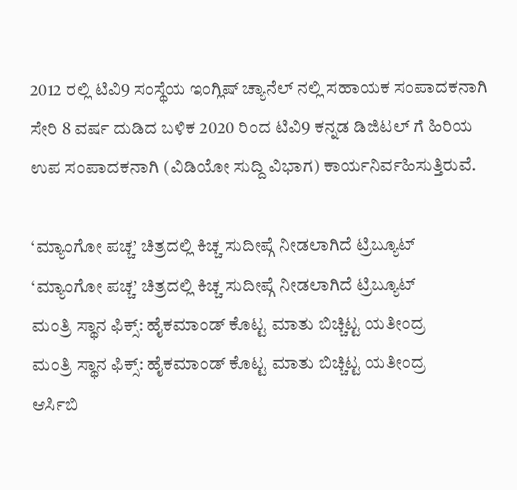2012 ರಲ್ಲಿ ಟಿವಿ9 ಸಂಸ್ಥೆಯ ಇಂಗ್ಲಿಷ್ ಚ್ಯಾನೆಲ್ ನಲ್ಲಿ ಸಹಾಯಕ ಸಂಪಾದಕನಾಗಿ ಸೇರಿ 8 ವರ್ಷ ದುಡಿದ ಬಳಿಕ 2020 ರಿಂದ ಟಿವಿ9 ಕನ್ನಡ ಡಿಜಿಟಲ್ ಗೆ ಹಿರಿಯ ಉಪ ಸಂಪಾದಕನಾಗಿ (ವಿಡಿಯೋ ಸುದ್ದಿ ವಿಭಾಗ) ಕಾರ್ಯನಿರ್ವಹಿಸುತ್ತಿರುವೆ.

‘ಮ್ಯಾಂಗೋ ಪಚ್ಚ’ ಚಿತ್ರದಲ್ಲಿ ಕಿಚ್ಚ ಸುದೀಪ್ಗೆ ನೀಡಲಾಗಿದೆ ಟ್ರಿಬ್ಯೂಟ್
‘ಮ್ಯಾಂಗೋ ಪಚ್ಚ’ ಚಿತ್ರದಲ್ಲಿ ಕಿಚ್ಚ ಸುದೀಪ್ಗೆ ನೀಡಲಾಗಿದೆ ಟ್ರಿಬ್ಯೂಟ್
ಮಂತ್ರಿ ಸ್ಥಾನ ಫಿಕ್ಸ್: ಹೈಕಮಾಂಡ್ ಕೊಟ್ಟ ಮಾತು ಬಿಚ್ಚಿಟ್ಟ ಯತೀಂದ್ರ
ಮಂತ್ರಿ ಸ್ಥಾನ ಫಿಕ್ಸ್: ಹೈಕಮಾಂಡ್ ಕೊಟ್ಟ ಮಾತು ಬಿಚ್ಚಿಟ್ಟ ಯತೀಂದ್ರ
ಆರ್ಸಿಬಿ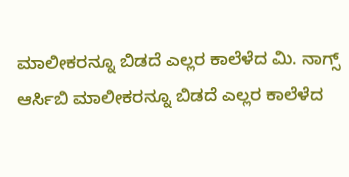ಮಾಲೀಕರನ್ನೂ ಬಿಡದೆ ಎಲ್ಲರ ಕಾಲೆಳೆದ ಮಿ. ನಾಗ್ಸ್
ಆರ್ಸಿಬಿ ಮಾಲೀಕರನ್ನೂ ಬಿಡದೆ ಎಲ್ಲರ ಕಾಲೆಳೆದ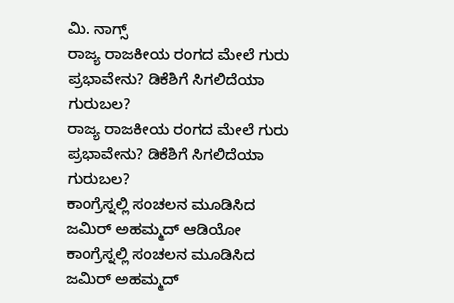ಮಿ. ನಾಗ್ಸ್
ರಾಜ್ಯ ರಾಜಕೀಯ ರಂಗದ ಮೇಲೆ ಗುರು ಪ್ರಭಾವೇನು? ಡಿಕೆಶಿಗೆ ಸಿಗಲಿದೆಯಾ ಗುರುಬಲ?
ರಾಜ್ಯ ರಾಜಕೀಯ ರಂಗದ ಮೇಲೆ ಗುರು ಪ್ರಭಾವೇನು? ಡಿಕೆಶಿಗೆ ಸಿಗಲಿದೆಯಾ ಗುರುಬಲ?
ಕಾಂಗ್ರೆಸ್ನಲ್ಲಿ ಸಂಚಲನ ಮೂಡಿಸಿದ ಜಮಿರ್ ಅಹಮ್ಮದ್ ಆಡಿಯೋ
ಕಾಂಗ್ರೆಸ್ನಲ್ಲಿ ಸಂಚಲನ ಮೂಡಿಸಿದ ಜಮಿರ್ ಅಹಮ್ಮದ್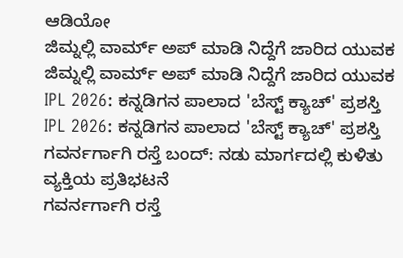ಆಡಿಯೋ
ಜಿಮ್ನಲ್ಲಿ ವಾರ್ಮ್ ಅಪ್ ಮಾಡಿ ನಿದ್ದೆಗೆ ಜಾರಿದ ಯುವಕ
ಜಿಮ್ನಲ್ಲಿ ವಾರ್ಮ್ ಅಪ್ ಮಾಡಿ ನಿದ್ದೆಗೆ ಜಾರಿದ ಯುವಕ
IPL 2026: ಕನ್ನಡಿಗನ ಪಾಲಾದ 'ಬೆಸ್ಟ್ ಕ್ಯಾಚ್' ಪ್ರಶಸ್ತಿ
IPL 2026: ಕನ್ನಡಿಗನ ಪಾಲಾದ 'ಬೆಸ್ಟ್ ಕ್ಯಾಚ್' ಪ್ರಶಸ್ತಿ
ಗವರ್ನರ್ಗಾಗಿ ರಸ್ತೆ ಬಂದ್: ನಡು ಮಾರ್ಗದಲ್ಲಿ ಕುಳಿತು ವ್ಯಕ್ತಿಯ ಪ್ರತಿಭಟನೆ
ಗವರ್ನರ್ಗಾಗಿ ರಸ್ತೆ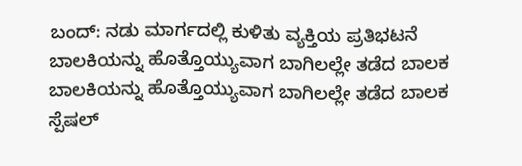ಬಂದ್: ನಡು ಮಾರ್ಗದಲ್ಲಿ ಕುಳಿತು ವ್ಯಕ್ತಿಯ ಪ್ರತಿಭಟನೆ
ಬಾಲಕಿಯನ್ನು ಹೊತ್ತೊಯ್ಯುವಾಗ ಬಾಗಿಲಲ್ಲೇ ತಡೆದ ಬಾಲಕ
ಬಾಲಕಿಯನ್ನು ಹೊತ್ತೊಯ್ಯುವಾಗ ಬಾಗಿಲಲ್ಲೇ ತಡೆದ ಬಾಲಕ
ಸ್ಪೆಷಲ್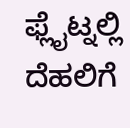ಫ್ಲೈಟ್ನಲ್ಲಿ ದೆಹಲಿಗೆ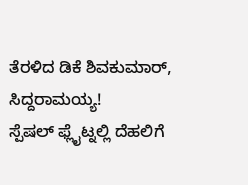ತೆರಳಿದ ಡಿಕೆ ಶಿವಕುಮಾರ್, ಸಿದ್ದರಾಮಯ್ಯ!
ಸ್ಪೆಷಲ್ ಫ್ಲೈಟ್ನಲ್ಲಿ ದೆಹಲಿಗೆ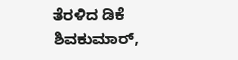ತೆರಳಿದ ಡಿಕೆ ಶಿವಕುಮಾರ್,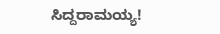ಸಿದ್ದರಾಮಯ್ಯ!